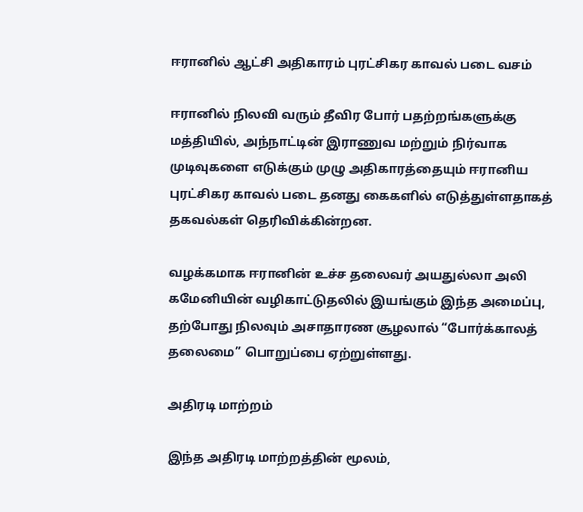ஈரானில் ஆட்சி அதிகாரம் புரட்சிகர காவல் படை வசம்

ஈரானில் நிலவி வரும் தீவிர போர் பதற்றங்களுக்கு மத்தியில், அந்நாட்டின் இராணுவ மற்றும் நிர்வாக முடிவுகளை எடுக்கும் முழு அதிகாரத்தையும் ஈரானிய புரட்சிகர காவல் படை தனது கைகளில் எடுத்துள்ளதாகத் தகவல்கள் தெரிவிக்கின்றன.

வழக்கமாக ஈரானின் உச்ச தலைவர் அயதுல்லா அலி கமேனியின் வழிகாட்டுதலில் இயங்கும் இந்த அமைப்பு, தற்போது நிலவும் அசாதாரண சூழலால் “போர்க்காலத் தலைமை” பொறுப்பை ஏற்றுள்ளது.

அதிரடி மாற்றம்

இந்த அதிரடி மாற்றத்தின் மூலம்,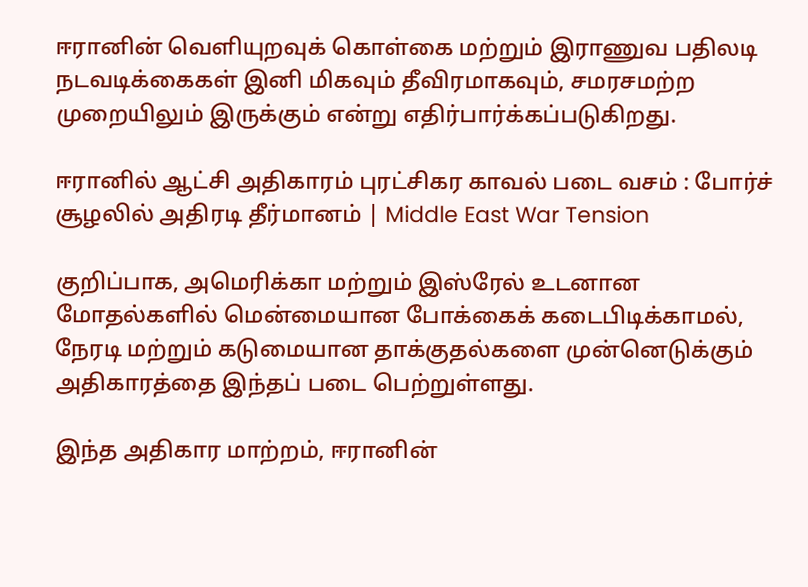ஈரானின் வெளியுறவுக் கொள்கை மற்றும் இராணுவ பதிலடி நடவடிக்கைகள் இனி மிகவும் தீவிரமாகவும், சமரசமற்ற முறையிலும் இருக்கும் என்று எதிர்பார்க்கப்படுகிறது.

ஈரானில் ஆட்சி அதிகாரம் புரட்சிகர காவல் படை வசம் : போர்ச் சூழலில் அதிரடி தீர்மானம் | Middle East War Tension

குறிப்பாக, அமெரிக்கா மற்றும் இஸ்ரேல் உடனான மோதல்களில் மென்மையான போக்கைக் கடைபிடிக்காமல், நேரடி மற்றும் கடுமையான தாக்குதல்களை முன்னெடுக்கும் அதிகாரத்தை இந்தப் படை பெற்றுள்ளது.

இந்த அதிகார மாற்றம், ஈரானின்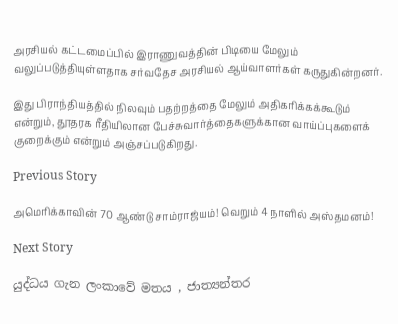அரசியல் கட்டமைப்பில் இராணுவத்தின் பிடியை மேலும் வலுப்படுத்தியுள்ளதாக சர்வதேச அரசியல் ஆய்வாளர்கள் கருதுகின்றனர்.

இது பிராந்தியத்தில் நிலவும் பதற்றத்தை மேலும் அதிகரிக்கக்கூடும் என்றும், தூதரக ரீதியிலான பேச்சுவார்த்தைகளுக்கான வாய்ப்புகளைக் குறைக்கும் என்றும் அஞ்சப்படுகிறது.

Previous Story

அமெரிக்காவின் 70 ஆண்டு சாம்ராஜ்யம்! வெறும் 4 நாளில் அஸ்தமனம்!

Next Story

යුද්ධය ගැන ලංකාවේ මතය , ජාත්‍යන්තර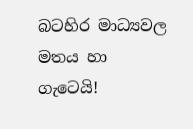බටහිර මාධ්‍යවල මතය හා ගැටෙයි!